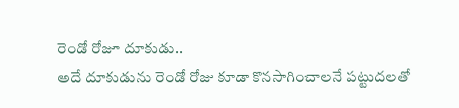రెండో రోజూ దూకుడు..
అదే దూకుడును రెండో రోజు కూడా కొనసాగించాలనే పట్టుదలతో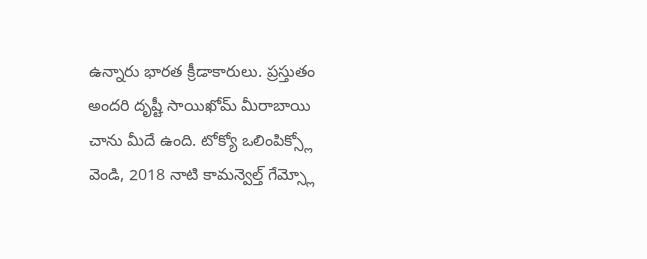ఉన్నారు భారత క్రీడాకారులు. ప్రస్తుతం అందరి దృష్టీ సాయిఖోమ్ మీరాబాయి చాను మీదే ఉంది. టోక్యో ఒలింపిక్స్లో వెండి, 2018 నాటి కామన్వెల్త్ గేమ్స్లో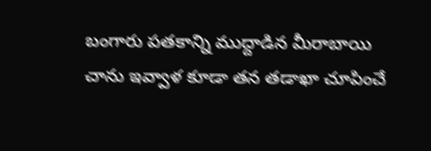బంగారు పతకాన్ని ముద్దాడిన మీరాబాయి చాను ఇవ్వాళ కూడా తన తడాఖా చూపించే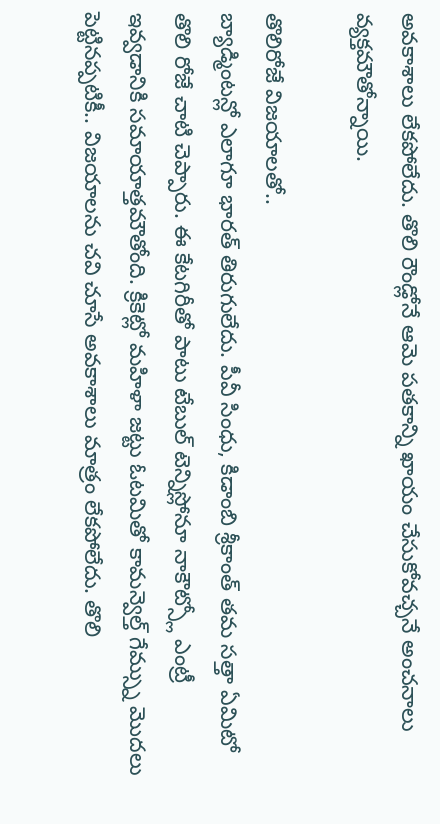అవకాశాలు లేకపోలేదు. తొలి రౌండ్లోనే ఆమె పతకాన్ని ఖాయం చేసుకోవచ్చనే అంచనాలు వ్యక్తమౌతోన్నాయి.

తొలిరోజే విజయాలతో..
బ్యాడ్మింటన్లో ఎలాగూ భారత్ తిరుగులేదు. పీవీ సింధు, కిడాంబి శ్రీకాంత్ తమ సత్తా ఏమిటో తొలి రోజే చాటి చెప్పారు. ఈ కేటగిరీతో పాటు టేబుల్ టెన్నిస్లోనూ నాకౌట్స్లో ఎంట్రీ ఇవ్వడానికి సమాయాత్తమౌతోంది. క్రికెట్లో మహిళా జట్టు ఓటమితో కామన్వెల్త్ గేమ్స్ను మొదలు పెట్టినప్పటికీ.. విజయాలను చవి చూసే అవకాశాలు మాత్రం లేకపోలేదు. తొలి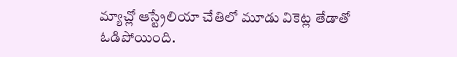మ్యాచ్లో ఆస్ట్రేలియా చేతిలో మూడు వికెట్ల తేడాతో ఓడిపోయింది.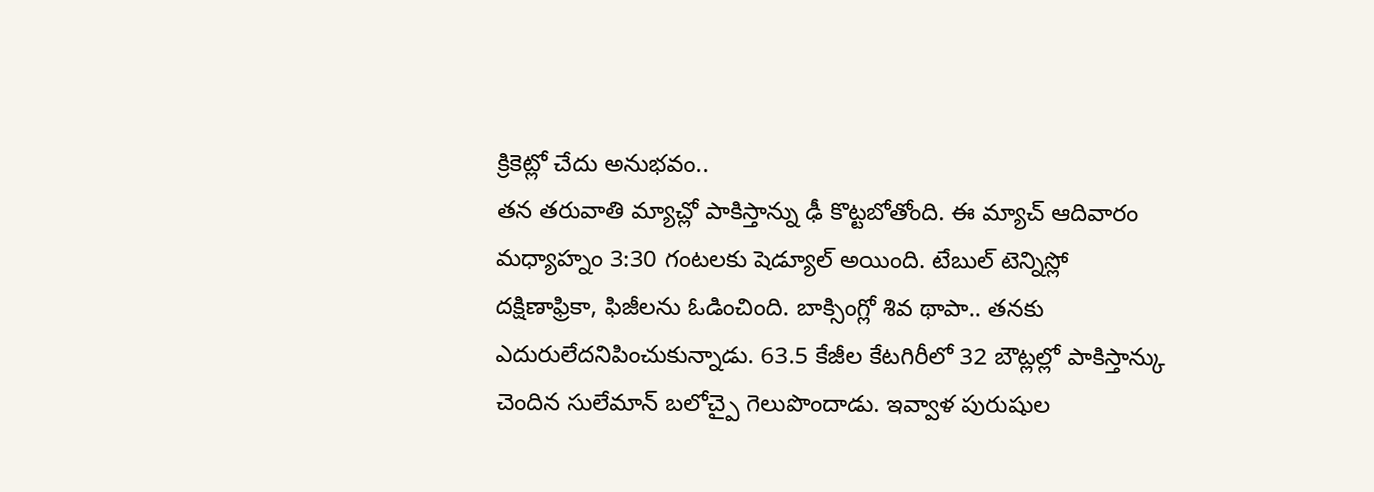క్రికెట్లో చేదు అనుభవం..
తన తరువాతి మ్యాచ్లో పాకిస్తాన్ను ఢీ కొట్టబోతోంది. ఈ మ్యాచ్ ఆదివారం మధ్యాహ్నం 3:30 గంటలకు షెడ్యూల్ అయింది. టేబుల్ టెన్నిస్లో దక్షిణాఫ్రికా, ఫిజీలను ఓడించింది. బాక్సింగ్లో శివ థాపా.. తనకు ఎదురులేదనిపించుకున్నాడు. 63.5 కేజీల కేటగిరీలో 32 బౌట్లల్లో పాకిస్తాన్కు చెందిన సులేమాన్ బలోచ్పై గెలుపొందాడు. ఇవ్వాళ పురుషుల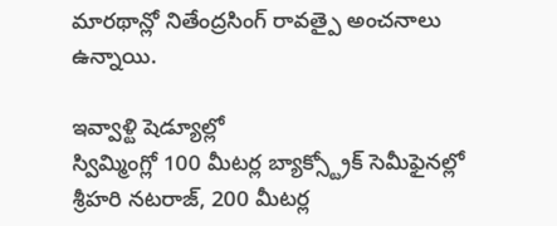మారథాన్లో నితేంద్రసింగ్ రావత్పై అంచనాలు ఉన్నాయి.

ఇవ్వాళ్టి షెడ్యూల్లో
స్విమ్మింగ్లో 100 మీటర్ల బ్యాక్స్ట్రోక్ సెమీఫైనల్లో శ్రీహరి నటరాజ్, 200 మీటర్ల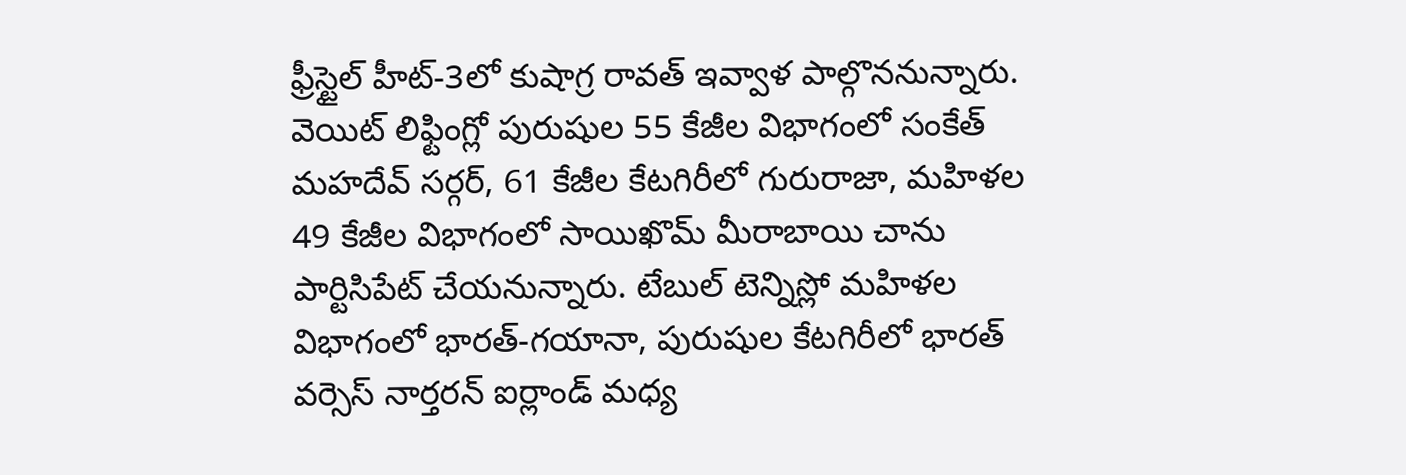ఫ్రీస్టైల్ హీట్-3లో కుషాగ్ర రావత్ ఇవ్వాళ పాల్గొననున్నారు. వెయిట్ లిఫ్టింగ్లో పురుషుల 55 కేజీల విభాగంలో సంకేత్ మహదేవ్ సర్గర్, 61 కేజీల కేటగిరీలో గురురాజా, మహిళల 49 కేజీల విభాగంలో సాయిఖొమ్ మీరాబాయి చాను పార్టిసిపేట్ చేయనున్నారు. టేబుల్ టెన్నిస్లో మహిళల విభాగంలో భారత్-గయానా, పురుషుల కేటగిరీలో భారత్ వర్సెస్ నార్తరన్ ఐర్లాండ్ మధ్య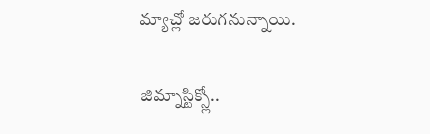మ్యాచ్లో జరుగనున్నాయి.

జిమ్నాస్టిక్స్లో..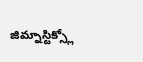జిమ్నాస్టిక్స్లో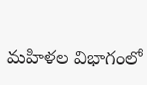మహిళల విభాగంలో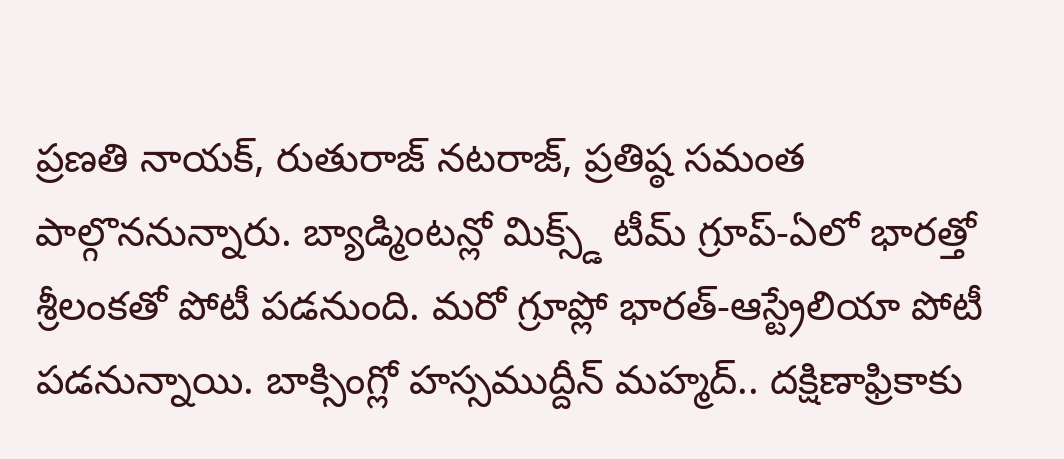ప్రణతి నాయక్, రుతురాజ్ నటరాజ్, ప్రతిష్ఠ సమంత పాల్గొననున్నారు. బ్యాడ్మింటన్లో మిక్స్డ్ టీమ్ గ్రూప్-ఏలో భారత్తో శ్రీలంకతో పోటీ పడనుంది. మరో గ్రూప్లో భారత్-ఆస్ట్రేలియా పోటీ పడనున్నాయి. బాక్సింగ్లో హస్సముద్దీన్ మహ్మద్.. దక్షిణాఫ్రికాకు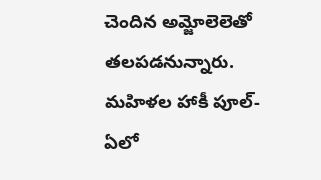చెందిన అమ్జోలెలెతో తలపడనున్నారు. మహిళల హాకీ పూల్-ఏలో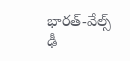భారత్-వేల్స్ ఢీ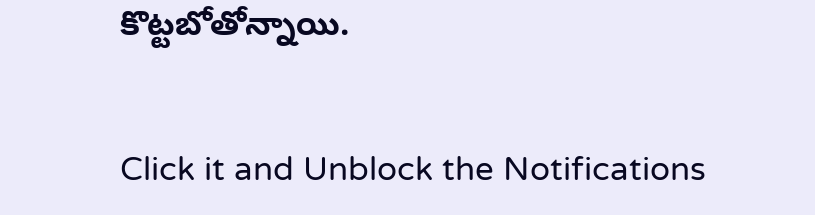కొట్టబోతోన్నాయి.


Click it and Unblock the Notifications